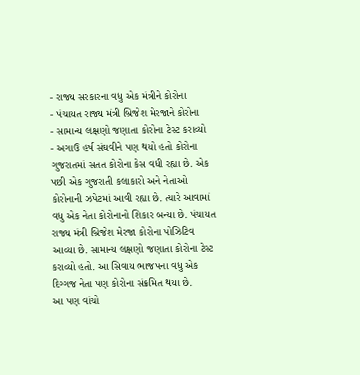- રાજ્ય સરકારના વધુ એક મંત્રીને કોરોના
- પંચાયત રાજ્ય મંત્રી બ્રિજેશ મેરજાને કોરોના
- સામાન્ય લક્ષણો જણાતા કોરોના ટેસ્ટ કરાવ્યો
- અગાઉ હર્ષ સંઘવીને પણ થયો હતો કોરોના
ગુજરાતમાં સતત કોરોના કેસ વધી રહ્યા છે. એક પછી એક ગુજરાતી કલાકારો અને નેતાઓ કોરોનાની ઝપેટમાં આવી રહ્યા છે. ત્યારે આવામાં વધુ એક નેતા કોરોનાનો શિકાર બન્યા છે. પંચાયત રાજ્ય મંત્રી બ્રિજેશ મેરજા કોરોના પોઝિટિવ આવ્યા છે. સામાન્ય લક્ષણો જણાતા કોરોના ટેસ્ટ કરાવ્યો હતો. આ સિવાય ભાજપના વધુ એક દિગ્ગજ નેતા પણ કોરોના સંક્રમિત થયા છે.
આ પણ વાંચો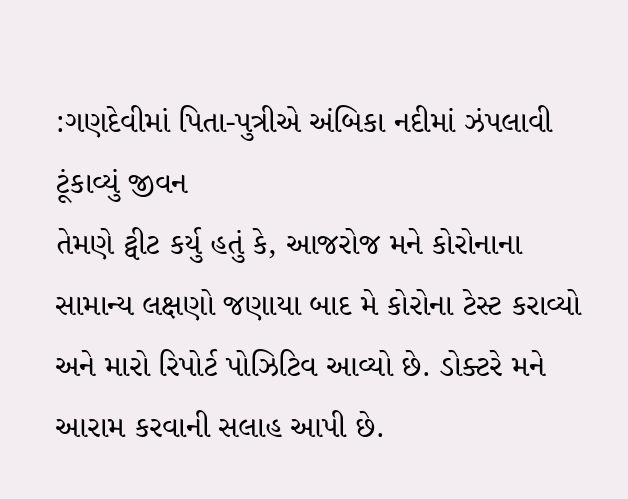:ગણદેવીમાં પિતા-પુત્રીએ અંબિકા નદીમાં ઝંપલાવી ટૂંકાવ્યું જીવન
તેમણે ટ્વીટ કર્યુ હતું કે, આજરોજ મને કોરોનાના સામાન્ય લક્ષણો જણાયા બાદ મે કોરોના ટેસ્ટ કરાવ્યો અને મારો રિપોર્ટ પોઝિટિવ આવ્યો છે. ડોક્ટરે મને આરામ કરવાની સલાહ આપી છે.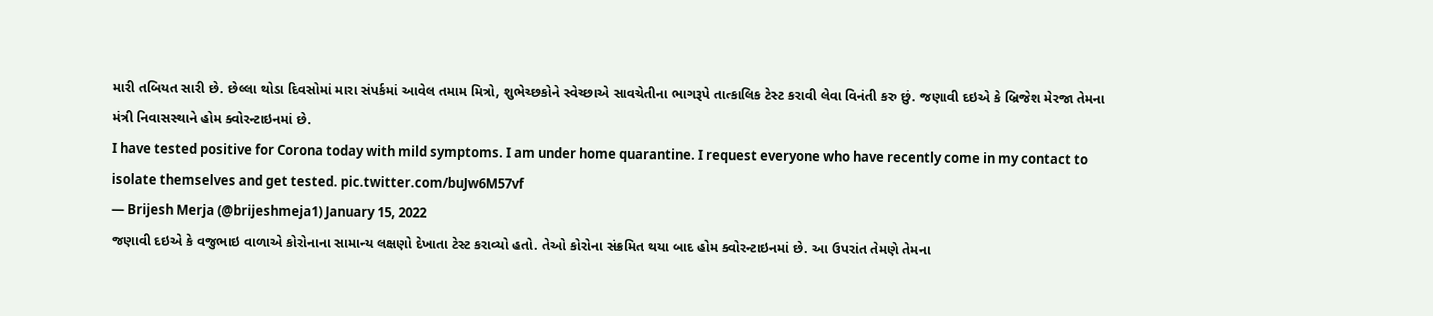મારી તબિયત સારી છે. છેલ્લા થોડા દિવસોમાં મારા સંપર્કમાં આવેલ તમામ મિત્રો, શુભેચ્છકોને સ્વેચ્છાએ સાવચેતીના ભાગરૂપે તાત્કાલિક ટેસ્ટ કરાવી લેવા વિનંતી કરુ છું. જણાવી દઇએ કે બ્રિજેશ મેરજા તેમના મંત્રી નિવાસસ્થાને હોમ ક્વોરન્ટાઇનમાં છે.
I have tested positive for Corona today with mild symptoms. I am under home quarantine. I request everyone who have recently come in my contact to isolate themselves and get tested. pic.twitter.com/buJw6M57vf
— Brijesh Merja (@brijeshmeja1) January 15, 2022
જણાવી દઇએ કે વજુભાઇ વાળાએ કોરોનાના સામાન્ય લક્ષણો દેખાતા ટેસ્ટ કરાવ્યો હતો. તેઓ કોરોના સંક્રમિત થયા બાદ હોમ ક્વોરન્ટાઇનમાં છે. આ ઉપરાંત તેમણે તેમના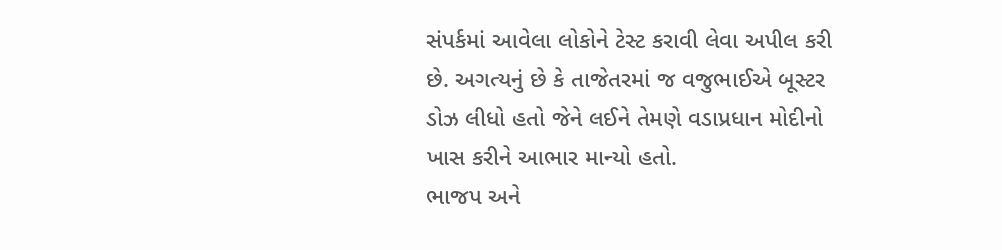સંપર્કમાં આવેલા લોકોને ટેસ્ટ કરાવી લેવા અપીલ કરી છે. અગત્યનું છે કે તાજેતરમાં જ વજુભાઈએ બૂસ્ટર ડોઝ લીધો હતો જેને લઈને તેમણે વડાપ્રધાન મોદીનો ખાસ કરીને આભાર માન્યો હતો.
ભાજપ અને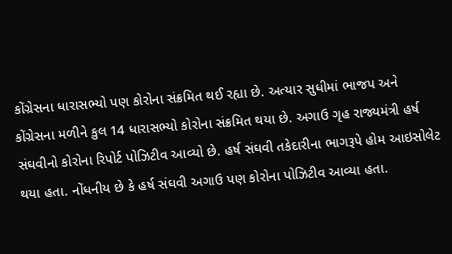કોંગ્રેસના ધારાસભ્યો પણ કોરોના સંક્રમિત થઈ રહ્યા છે. અત્યાર સુધીમાં ભાજપ અને કોંગ્રેસના મળીને કુલ 14 ધારાસભ્યો કોરોના સંક્રમિત થયા છે. અગાઉ ગૃહ રાજ્યમંત્રી હર્ષ સંઘવીનો કોરોના રિપોર્ટ પોઝિટીવ આવ્યો છે. હર્ષ સંઘવી તકેદારીના ભાગરૂપે હોમ આઇસોલેટ થયા હતા. નોંધનીય છે કે હર્ષ સંઘવી અગાઉ પણ કોરોના પોઝિટીવ આવ્યા હતા.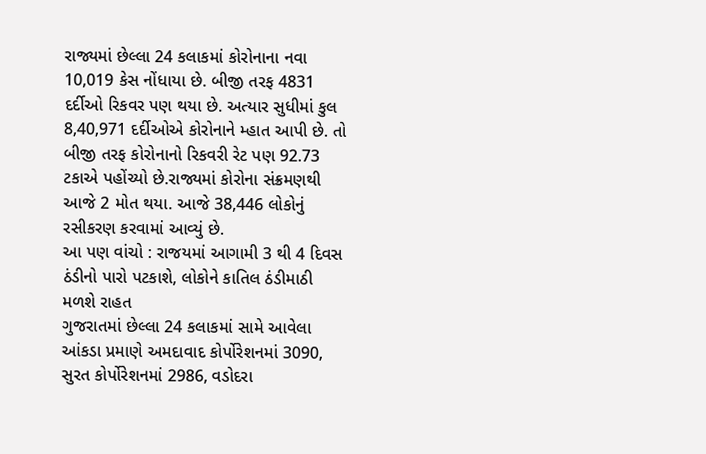રાજ્યમાં છેલ્લા 24 કલાકમાં કોરોનાના નવા 10,019 કેસ નોંધાયા છે. બીજી તરફ 4831 દર્દીઓ રિકવર પણ થયા છે. અત્યાર સુધીમાં કુલ 8,40,971 દર્દીઓએ કોરોનાને મ્હાત આપી છે. તો બીજી તરફ કોરોનાનો રિકવરી રેટ પણ 92.73 ટકાએ પહોંચ્યો છે.રાજ્યમાં કોરોના સંક્રમણથી આજે 2 મોત થયા. આજે 38,446 લોકોનું રસીકરણ કરવામાં આવ્યું છે.
આ પણ વાંચો : રાજયમાં આગામી 3 થી 4 દિવસ ઠંડીનો પારો પટકાશે, લોકોને કાતિલ ઠંડીમાઠી મળશે રાહત
ગુજરાતમાં છેલ્લા 24 કલાકમાં સામે આવેલા આંકડા પ્રમાણે અમદાવાદ કોર્પોરેશનમાં 3090, સુરત કોર્પોરેશનમાં 2986, વડોદરા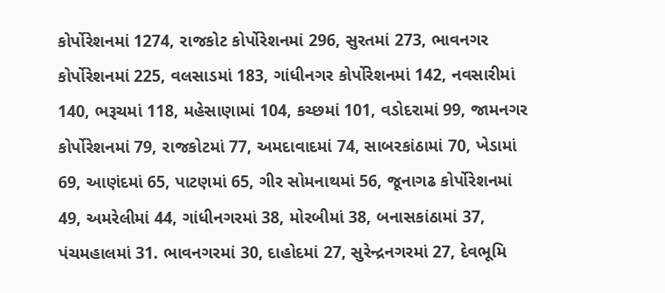કોર્પોરેશનમાં 1274, રાજકોટ કોર્પોરેશનમાં 296, સુરતમાં 273, ભાવનગર કોર્પોરેશનમાં 225, વલસાડમાં 183, ગાંધીનગર કોર્પોરેશનમાં 142, નવસારીમાં 140, ભરૂચમાં 118, મહેસાણામાં 104, કચ્છમાં 101, વડોદરામાં 99, જામનગર કોર્પોરેશનમાં 79, રાજકોટમાં 77, અમદાવાદમાં 74, સાબરકાંઠામાં 70, ખેડામાં 69, આણંદમાં 65, પાટણમાં 65, ગીર સોમનાથમાં 56, જૂનાગઢ કોર્પોરેશનમાં 49, અમરેલીમાં 44, ગાંધીનગરમાં 38, મોરબીમાં 38, બનાસકાંઠામાં 37, પંચમહાલમાં 31. ભાવનગરમાં 30, દાહોદમાં 27, સુરેન્દ્રનગરમાં 27, દેવભૂમિ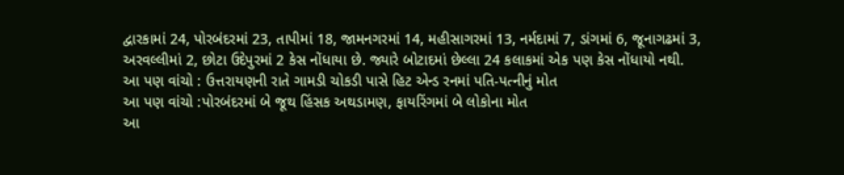દ્વારકામાં 24, પોરબંદરમાં 23, તાપીમાં 18, જામનગરમાં 14, મહીસાગરમાં 13, નર્મદામાં 7, ડાંગમાં 6, જૂનાગઢમાં 3, અરવલ્લીમાં 2, છોટા ઉદેપુરમાં 2 કેસ નોંધાયા છે. જ્યારે બોટાદમાં છેલ્લા 24 કલાકમાં એક પણ કેસ નોંધાયો નથી.
આ પણ વાંચો : ઉત્તરાયણની રાતે ગામડી ચોકડી પાસે હિટ એન્ડ રનમાં પતિ-પત્નીનું મોત
આ પણ વાંચો :પોરબંદરમાં બે જૂથ હિંસક અથડામણ, ફાયરિંગમાં બે લોકોના મોત
આ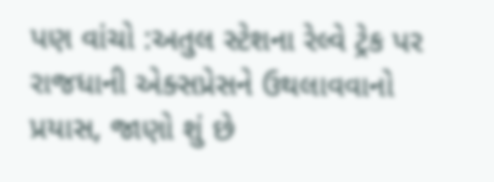પણ વાંચો :અતુલ સ્ટેશના રેલ્વે ટ્રેક પર રાજધાની એક્સપ્રેસને ઉથલાવવાનો પ્રયાસ, જાણો શું છે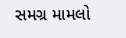સમગ્ર મામલો